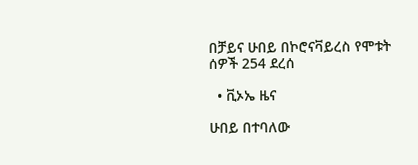በቻይና ሁበይ በኮሮናቫይረስ የሞቱት ሰዎች 254 ደረሰ

  • ቪኦኤ ዜና

ሁበይ በተባለው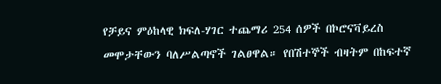የቻይና ምዕከላዊ ክፍለ-ሃገር ተጨማሪ 254 ሰዎች በኮሮናቫይረስ መሞታቸውን ባለሥልጣኖች ገልፀዋል። የበሽተኞች ብዛትም በከፍተኛ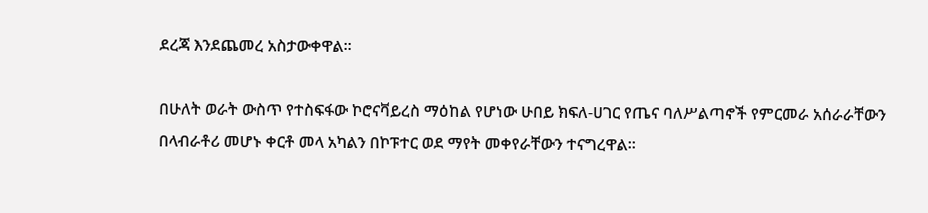ደረጃ እንደጨመረ አስታውቀዋል።

በሁለት ወራት ውስጥ የተስፍፋው ኮሮናቫይረስ ማዕከል የሆነው ሁበይ ክፍለ-ሀገር የጤና ባለሥልጣኖች የምርመራ አሰራራቸውን በላብራቶሪ መሆኑ ቀርቶ መላ አካልን በኮፑተር ወደ ማየት መቀየራቸውን ተናግረዋል።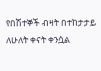የበሽተኞች ብዛት በተከታታይ ለሁለት ቀናት ቀንሷል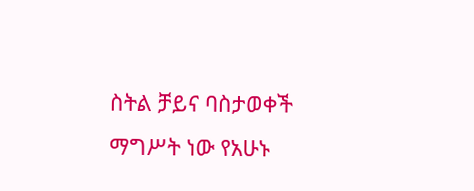ስትል ቻይና ባስታወቀች ማግሥት ነው የአሁኑ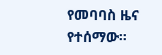የመባባስ ዜና የተሰማው።